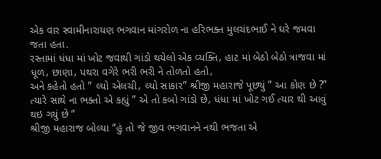એક વાર સ્વામીનારાયણ ભગવાન માંગરોળ ના હરિભક્ત મુલચંદભાઈ ને ઘરે જમવા જતા હતા.
રસ્તામાં ધંધા માં ખોટ જવાથી ગાંડો થયેલો એક વ્યક્તિ, હાટ માં બેઠો બેઠો ત્રાજવા માં ધૂળ, છાણા, પથરા વગેરે ભરી ભરી ને તોળતો હતો,
અને કહેતો હતો ” લ્યો એલચી, લ્યો સાકાર” શ્રીજી મહારાજે પૂછ્યું ” આ કોણ છે ?”
ત્યારે સાથે ના ભક્તો એ કહ્યું ” એ તો કબો ગાંડો છે, ધંધા માં ખોટ ગઈ ત્યાર થી આવું થઇ ગયું છે “
શ્રીજી મહારાજ બોલ્યા “હું તો જે જીવ ભગવાનને નથી ભજતા એ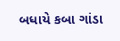બધાયે કબા ગાંડા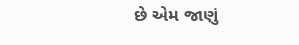છે એમ જાણું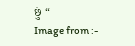છું “
Image from :-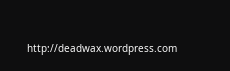http://deadwax.wordpress.com